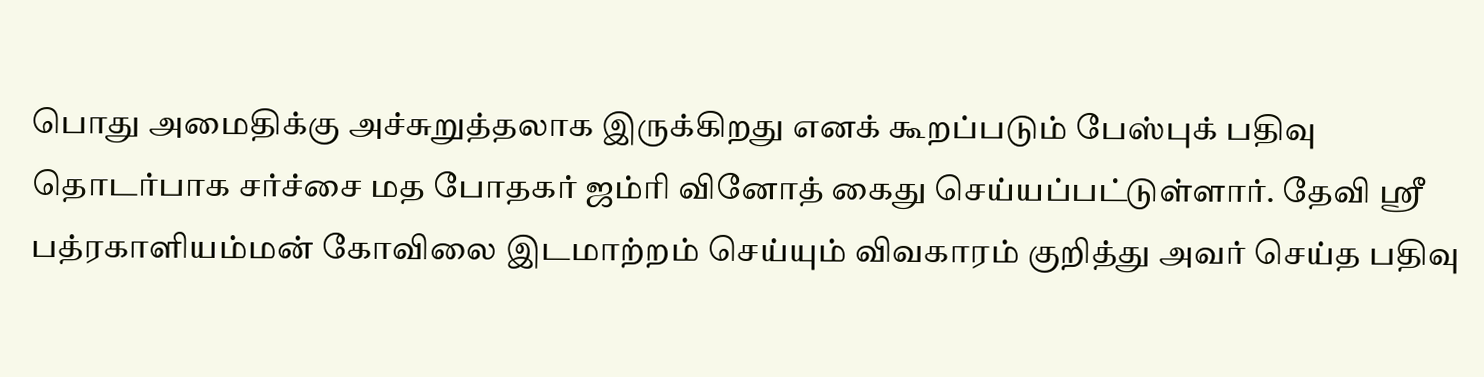பொது அமைதிக்கு அச்சுறுத்தலாக இருக்கிறது எனக் கூறப்படும் பேஸ்புக் பதிவு தொடர்பாக சர்ச்சை மத போதகர் ஜம்ரி வினோத் கைது செய்யப்பட்டுள்ளார். தேவி ஸ்ரீ பத்ரகாளியம்மன் கோவிலை இடமாற்றம் செய்யும் விவகாரம் குறித்து அவர் செய்த பதிவு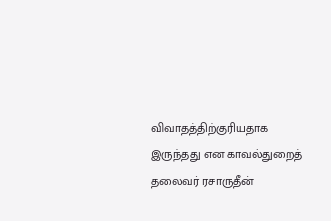விவாதத்திற்குரியதாக இருந்தது என காவல்துறைத் தலைவர் ரசாருதீன்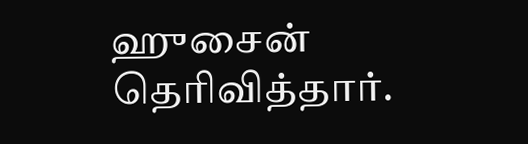ஹுசைன் தெரிவித்தார்.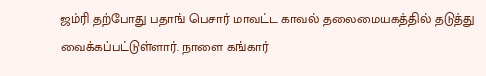ஜம்ரி தற்போது பதாங் பெசார் மாவட்ட காவல் தலைமையகத்தில் தடுத்து வைக்கப்பட்டுள்ளார். நாளை கங்கார்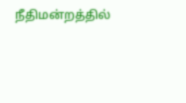நீதிமன்றத்தில்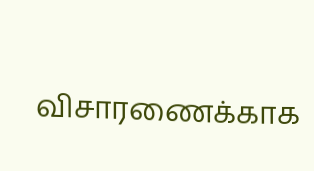விசாரணைக்காக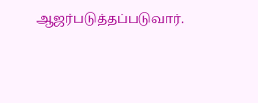ஆஜர்படுத்தப்படுவார்.